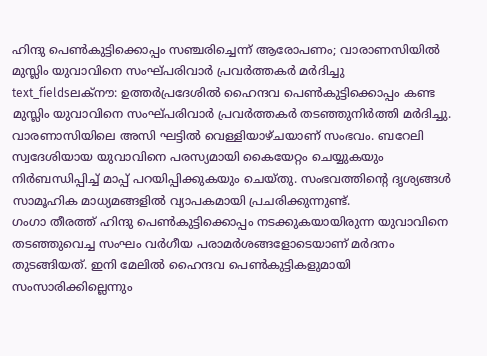ഹിന്ദു പെൺകുട്ടിക്കൊപ്പം സഞ്ചരിച്ചെന്ന് ആരോപണം; വാരാണസിയിൽ മുസ്ലിം യുവാവിനെ സംഘ്പരിവാർ പ്രവർത്തകർ മർദിച്ചു
text_fieldsലക്നൗ: ഉത്തർപ്രദേശിൽ ഹൈന്ദവ പെൺകുട്ടിക്കൊപ്പം കണ്ട മുസ്ലിം യുവാവിനെ സംഘ്പരിവാർ പ്രവർത്തകർ തടഞ്ഞുനിർത്തി മർദിച്ചു. വാരണാസിയിലെ അസി ഘട്ടിൽ വെള്ളിയാഴ്ചയാണ് സംഭവം. ബറേലി സ്വദേശിയായ യുവാവിനെ പരസ്യമായി കൈയേറ്റം ചെയ്യുകയും നിർബന്ധിപ്പിച്ച് മാപ്പ് പറയിപ്പിക്കുകയും ചെയ്തു. സംഭവത്തിന്റെ ദൃശ്യങ്ങൾ സാമൂഹിക മാധ്യമങ്ങളിൽ വ്യാപകമായി പ്രചരിക്കുന്നുണ്ട്.
ഗംഗാ തീരത്ത് ഹിന്ദു പെൺകുട്ടിക്കൊപ്പം നടക്കുകയായിരുന്ന യുവാവിനെ തടഞ്ഞുവെച്ച സംഘം വർഗീയ പരാമർശങ്ങളോടെയാണ് മർദനം തുടങ്ങിയത്. ഇനി മേലിൽ ഹൈന്ദവ പെൺകുട്ടികളുമായി സംസാരിക്കില്ലെന്നും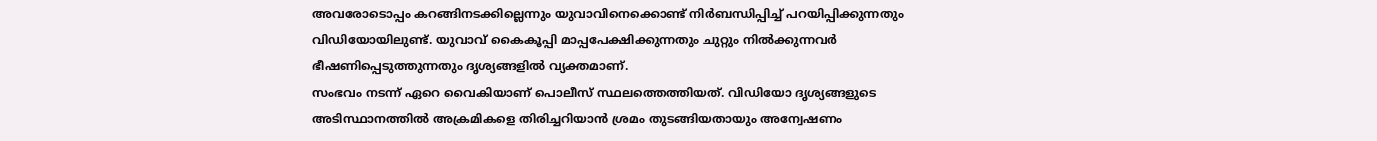അവരോടൊപ്പം കറങ്ങിനടക്കില്ലെന്നും യുവാവിനെക്കൊണ്ട് നിർബന്ധിപ്പിച്ച് പറയിപ്പിക്കുന്നതും വിഡിയോയിലുണ്ട്. യുവാവ് കൈകൂപ്പി മാപ്പപേക്ഷിക്കുന്നതും ചുറ്റും നിൽക്കുന്നവർ ഭീഷണിപ്പെടുത്തുന്നതും ദൃശ്യങ്ങളിൽ വ്യക്തമാണ്.
സംഭവം നടന്ന് ഏറെ വൈകിയാണ് പൊലീസ് സ്ഥലത്തെത്തിയത്. വിഡിയോ ദൃശ്യങ്ങളുടെ അടിസ്ഥാനത്തിൽ അക്രമികളെ തിരിച്ചറിയാൻ ശ്രമം തുടങ്ങിയതായും അന്വേഷണം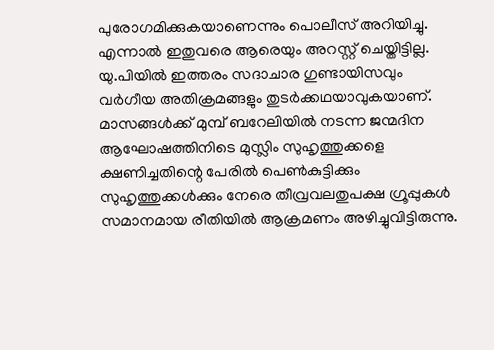പുരോഗമിക്കുകയാണെന്നും പൊലീസ് അറിയിച്ചു. എന്നാൽ ഇതുവരെ ആരെയും അറസ്റ്റ് ചെയ്തിട്ടില്ല.
യു.പിയിൽ ഇത്തരം സദാചാര ഗുണ്ടായിസവും വർഗീയ അതിക്രമങ്ങളും തുടർക്കഥയാവുകയാണ്. മാസങ്ങൾക്ക് മുമ്പ് ബറേലിയിൽ നടന്ന ജന്മദിന ആഘോഷത്തിനിടെ മുസ്ലിം സുഹൃത്തുക്കളെ ക്ഷണിച്ചതിന്റെ പേരിൽ പെൺകുട്ടിക്കും സുഹൃത്തുക്കൾക്കും നേരെ തീവ്രവലതുപക്ഷ ഗ്രൂപ്പുകൾ സമാനമായ രീതിയിൽ ആക്രമണം അഴിച്ചുവിട്ടിരുന്നു.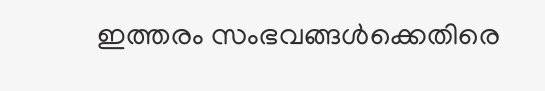ഇത്തരം സംഭവങ്ങൾക്കെതിരെ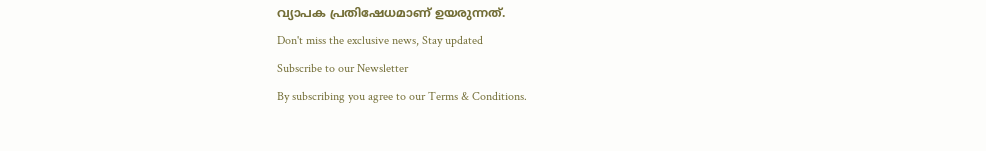വ്യാപക പ്രതിഷേധമാണ് ഉയരുന്നത്.
Don't miss the exclusive news, Stay updated
Subscribe to our Newsletter
By subscribing you agree to our Terms & Conditions.